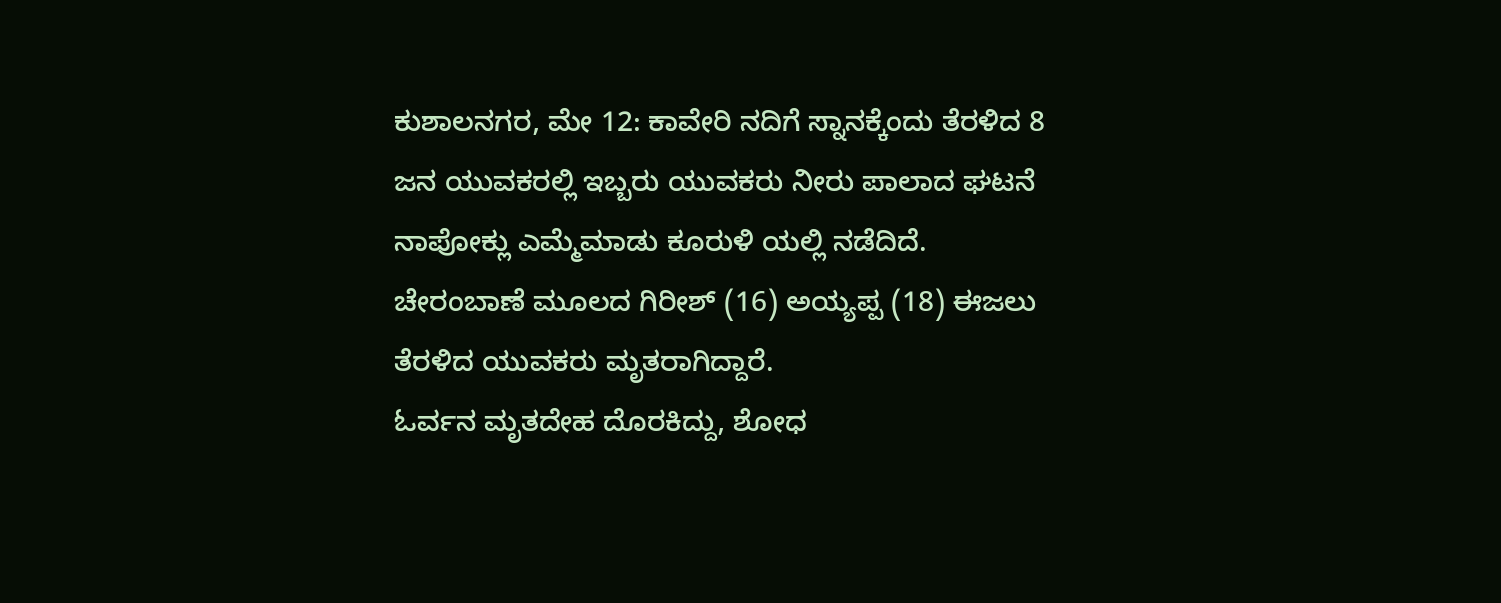ಕುಶಾಲನಗರ, ಮೇ 12: ಕಾವೇರಿ ನದಿಗೆ ಸ್ನಾನಕ್ಕೆಂದು ತೆರಳಿದ 8 ಜನ ಯುವಕರಲ್ಲಿ ಇಬ್ಬರು ಯುವಕರು ನೀರು ಪಾಲಾದ ಘಟನೆ ನಾಪೋಕ್ಲು ಎಮ್ಮೆಮಾಡು ಕೂರುಳಿ ಯಲ್ಲಿ ನಡೆದಿದೆ.
ಚೇರಂಬಾಣೆ ಮೂಲದ ಗಿರೀಶ್ (16) ಅಯ್ಯಪ್ಪ (18) ಈಜಲು ತೆರಳಿದ ಯುವಕರು ಮೃತರಾಗಿದ್ದಾರೆ.
ಓರ್ವನ ಮೃತದೇಹ ದೊರಕಿದ್ದು, ಶೋಧ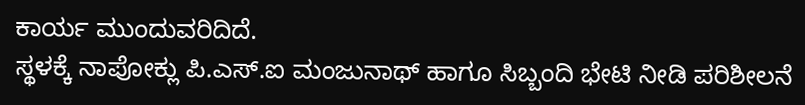ಕಾರ್ಯ ಮುಂದುವರಿದಿದೆ.
ಸ್ಥಳಕ್ಕೆ ನಾಪೋಕ್ಲು ಪಿ.ಎಸ್.ಐ ಮಂಜುನಾಥ್ ಹಾಗೂ ಸಿಬ್ಬಂದಿ ಭೇಟಿ ನೀಡಿ ಪರಿಶೀಲನೆ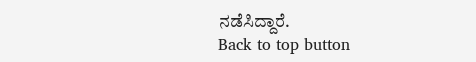ನಡೆಸಿದ್ದಾರೆ.
Back to top button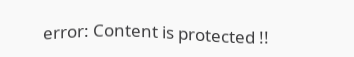error: Content is protected !!